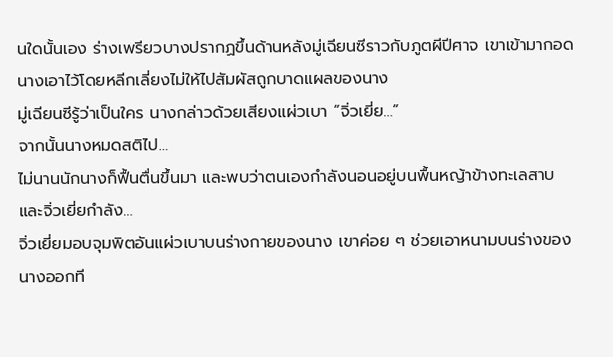นใดนั้นเอง ร่างเพรียวบางปรากฏขึ้นด้านหลังมู่เฉียนซีราวกับภูตผีปีศาจ เขาเข้ามากอดนางเอาไว้โดยหลีกเลี่ยงไม่ให้ไปสัมผัสถูกบาดแผลของนาง
มู่เฉียนซีรู้ว่าเป็นใคร นางกล่าวด้วยเสียงแผ่วเบา “จิ่วเยี่ย…”
จากนั้นนางหมดสติไป…
ไม่นานนักนางก็ฟื้นตื่นขึ้นมา และพบว่าตนเองกำลังนอนอยู่บนพื้นหญ้าข้างทะเลสาบ และจิ่วเยี่ยกำลัง…
จิ่วเยี่ยมอบจุมพิตอันแผ่วเบาบนร่างกายของนาง เขาค่อย ๆ ช่วยเอาหนามบนร่างของนางออกที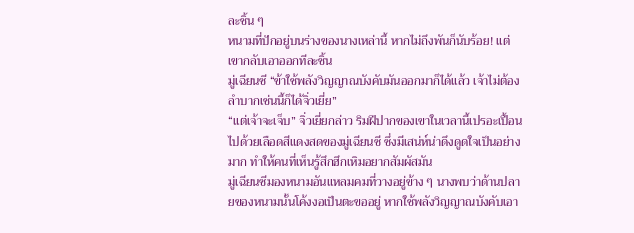ละชิ้น ๆ
หนามที่ปักอยู่บนร่างของนางเหล่านี้ หากไม่ถึงพันก็นับร้อย! แต่เขากลับเอาออกทีละชิ้น
มู่เฉียนซี “ข้าใช้พลังวิญญาณบังคับมันออกมาก็ได้แล้ว เจ้าไม่ต้องลำบากเช่นนี้ก็ได้จิ่วเยี่ย”
“แต่เจ้าจะเจ็บ” จิ่วเยี่ยกล่าว ริมฝีปากของเขาในเวลานี้เปรอะเปื้อนไปด้วยเลือดสีแดงสดของมู่เฉียนซี ซึ่งมีเสน่ห์น่าดึงดูดใจเป็นอย่างมาก ทำให้คนที่เห็นรู้สึกฮึกเหิมอยากสัมผัสมัน
มู่เฉียนซีมองหนามอันแหลมคมที่วางอยู่ข้าง ๆ นางพบว่าด้านปลายของหนามนั้นโค้งงอเป็นตะขออยู่ หากใช้พลังวิญญาณบังคับเอา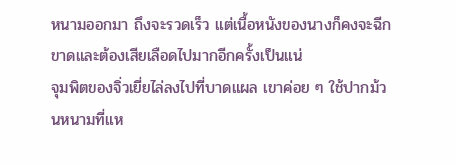หนามออกมา ถึงจะรวดเร็ว แต่เนื้อหนังของนางก็คงจะฉีกขาดและต้องเสียเลือดไปมากอีกครั้งเป็นแน่
จุมพิตของจิ่วเยี่ยไล่ลงไปที่บาดแผล เขาค่อย ๆ ใช้ปากม้วนหนามที่แห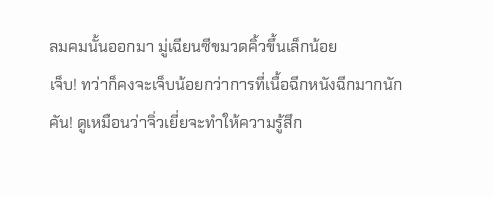ลมคมนั้นออกมา มู่เฉียนซีขมวดคิ้วขึ้นเล็กน้อย
เจ็บ! ทว่าก็คงจะเจ็บน้อยกว่าการที่เนื้อฉีกหนังฉีกมากนัก
คัน! ดูเหมือนว่าจิ่วเยี่ยจะทำให้ความรู้สึก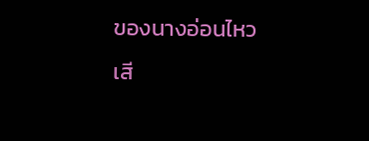ของนางอ่อนไหว
เสี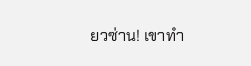ยวซ่าน! เขาทำ